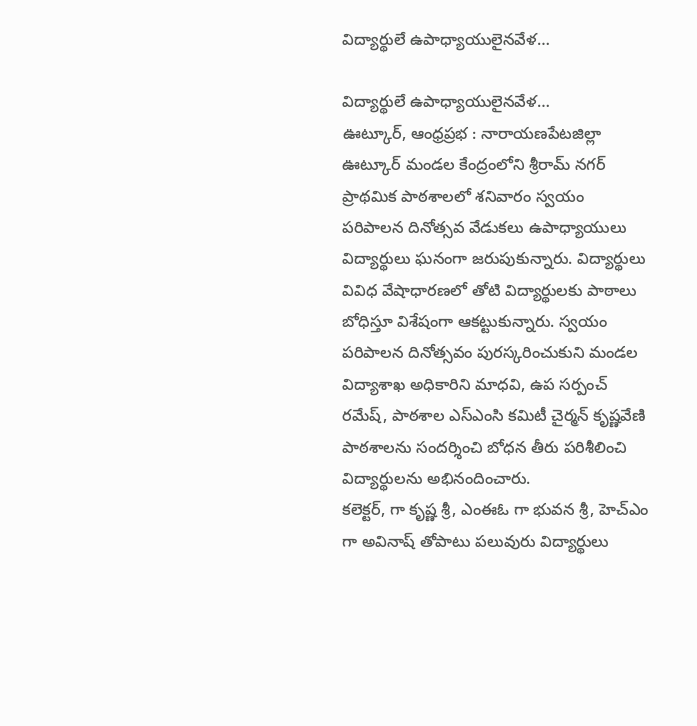విద్యార్థులే ఉపాధ్యాయులైనవేళ…

విద్యార్థులే ఉపాధ్యాయులైనవేళ…
ఊట్కూర్, ఆంధ్రప్రభ : నారాయణపేటజిల్లా ఊట్కూర్ మండల కేంద్రంలోని శ్రీరామ్ నగర్ ప్రాథమిక పాఠశాలలో శనివారం స్వయం పరిపాలన దినోత్సవ వేడుకలు ఉపాధ్యాయులు విద్యార్థులు ఘనంగా జరుపుకున్నారు. విద్యార్థులు వివిధ వేషాధారణలో తోటి విద్యార్థులకు పాఠాలు బోధిస్తూ విశేషంగా ఆకట్టుకున్నారు. స్వయం పరిపాలన దినోత్సవం పురస్కరించుకుని మండల విద్యాశాఖ అధికారిని మాధవి, ఉప సర్పంచ్ రమేష్, పాఠశాల ఎస్ఎంసి కమిటీ చైర్మన్ కృష్ణవేణి పాఠశాలను సందర్శించి బోధన తీరు పరిశీలించి విద్యార్థులను అభినందించారు.
కలెక్టర్, గా కృష్ణ శ్రీ, ఎంఈఓ గా భువన శ్రీ, హెచ్ఎం గా అవినాష్ తోపాటు పలువురు విద్యార్థులు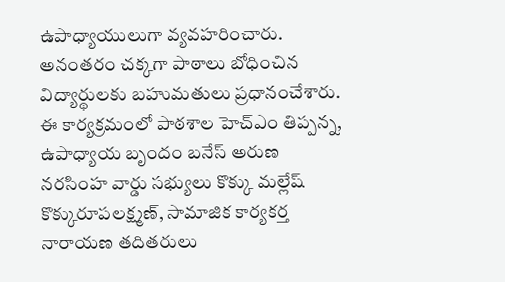ఉపాధ్యాయులుగా వ్యవహరించారు. అనంతరం చక్కగా పాఠాలు బోధించిన విద్యార్థులకు బహుమతులు ప్రధానంచేశారు. ఈ కార్యక్రమంలో పాఠశాల హెచ్ఎం తిప్పన్న, ఉపాధ్యాయ బృందం బనేస్ అరుణ నరసింహ వార్డు సభ్యులు కొక్కు మల్లేష్ కొక్కురూపలక్ష్మణ్, సామాజిక కార్యకర్త నారాయణ తదితరులు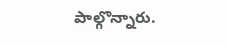పాల్గొన్నారు.